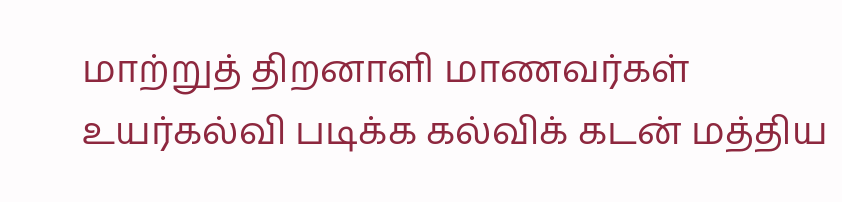மாற்றுத் திறனாளி மாணவர்கள் உயர்கல்வி படிக்க கல்விக் கடன் மத்திய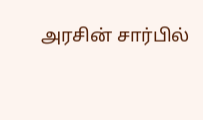அரசின் சார்பில்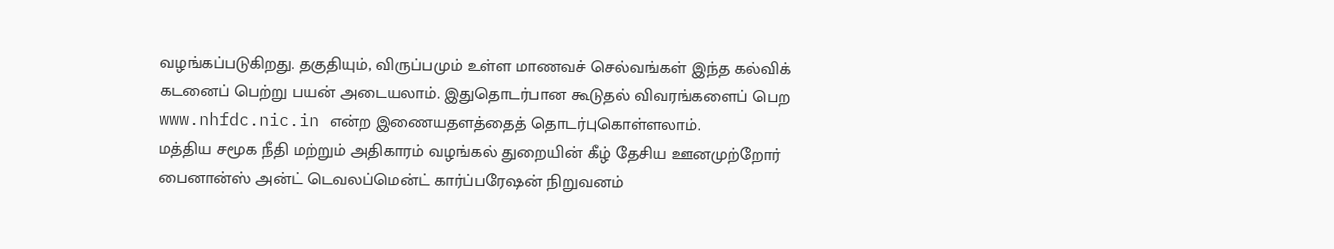வழங்கப்படுகிறது. தகுதியும், விருப்பமும் உள்ள மாணவச் செல்வங்கள் இந்த கல்விக் கடனைப் பெற்று பயன் அடையலாம். இதுதொடர்பான கூடுதல் விவரங்களைப் பெற www.nhfdc.nic.in என்ற இணையதளத்தைத் தொடர்புகொள்ளலாம்.
மத்திய சமூக நீதி மற்றும் அதிகாரம் வழங்கல் துறையின் கீழ் தேசிய ஊனமுற்றோர் பைனான்ஸ் அன்ட் டெவலப்மென்ட் கார்ப்பரேஷன் நிறுவனம்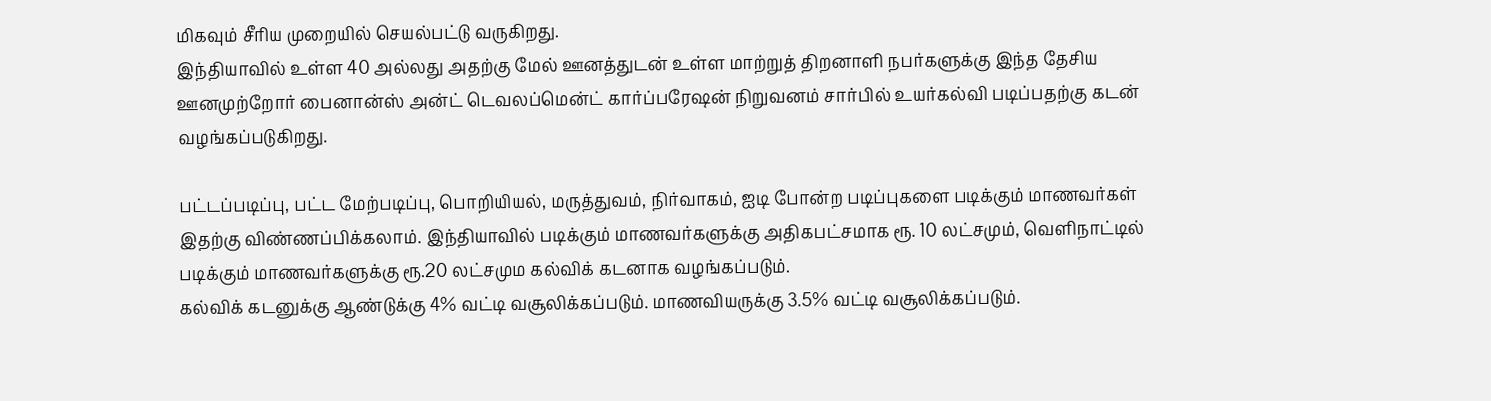மிகவும் சீரிய முறையில் செயல்பட்டு வருகிறது.
இந்தியாவில் உள்ள 40 அல்லது அதற்கு மேல் ஊனத்துடன் உள்ள மாற்றுத் திறனாளி நபர்களுக்கு இந்த தேசிய ஊனமுற்றோர் பைனான்ஸ் அன்ட் டெவலப்மென்ட் கார்ப்பரேஷன் நிறுவனம் சார்பில் உயர்கல்வி படிப்பதற்கு கடன் வழங்கப்படுகிறது.

பட்டப்படிப்பு, பட்ட மேற்படிப்பு, பொறியியல், மருத்துவம், நிர்வாகம், ஐடி போன்ற படிப்புகளை படிக்கும் மாணவர்கள் இதற்கு விண்ணப்பிக்கலாம். இந்தியாவில் படிக்கும் மாணவர்களுக்கு அதிகபட்சமாக ரூ. 10 லட்சமும், வெளிநாட்டில் படிக்கும் மாணவர்களுக்கு ரூ.20 லட்சமும கல்விக் கடனாக வழங்கப்படும்.
கல்விக் கடனுக்கு ஆண்டுக்கு 4% வட்டி வசூலிக்கப்படும். மாணவியருக்கு 3.5% வட்டி வசூலிக்கப்படும்.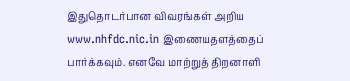இதுதொடர்பான விவரங்கள் அறிய www.nhfdc.nic.in இணையதளத்தைப் பார்க்கவும். எனவே மாற்றுத் திறனாளி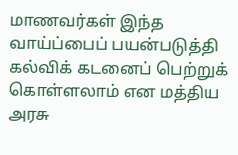மாணவர்கள் இந்த வாய்ப்பைப் பயன்படுத்தி கல்விக் கடனைப் பெற்றுக் கொள்ளலாம் என மத்திய அரசு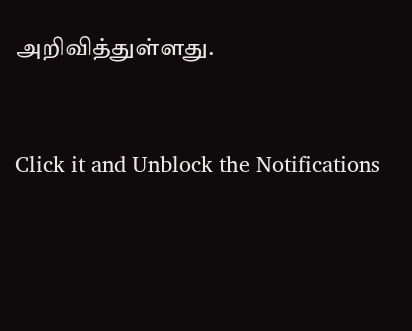அறிவித்துள்ளது.


Click it and Unblock the Notifications